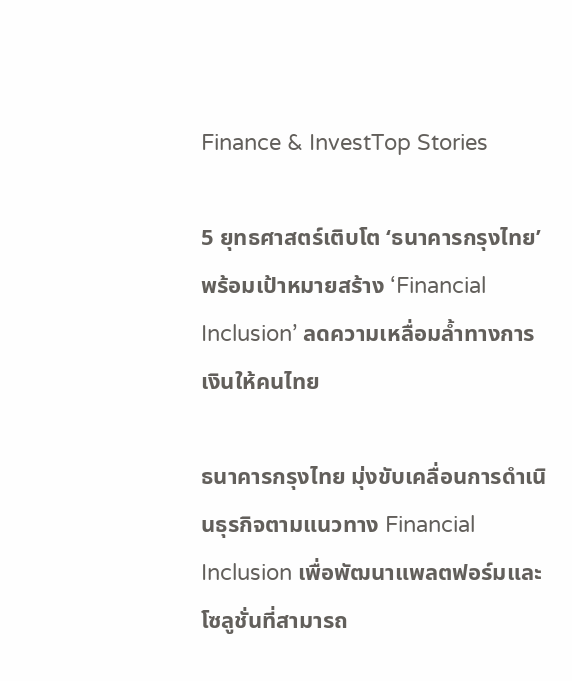Finance & InvestTop Stories

5 ยุทธศาสตร์เติบโต ‘ธนาคารกรุงไทย’ พร้อมเป้าหมายสร้าง ‘Financial Inclusion’ ลดความเหลื่อมล้ำทางการเงินให้คนไทย

ธนาคารกรุงไทย มุ่งขับเคลื่อนการดำเนินธุรกิจตามแนวทาง Financial Inclusion เพื่อพัฒนาแพลตฟอร์มและโซลูชั่นที่สามารถ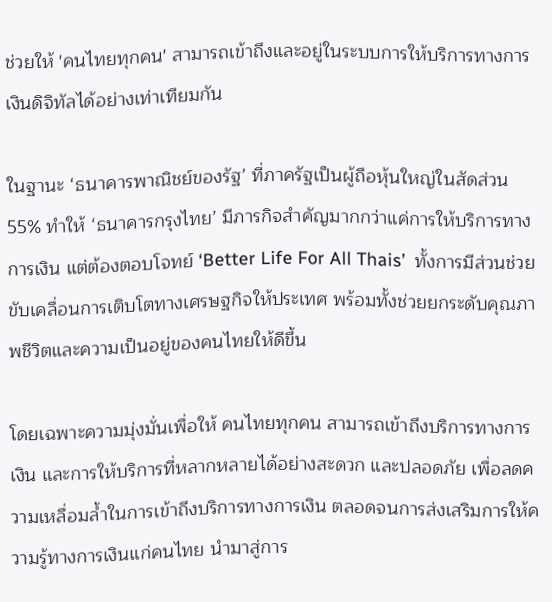ช่วยให้ 'คนไทยทุกคน' สามารถเข้าถึงและอยู่ในระบบการให้บริการทางการเงินดิจิทัลได้อย่างเท่าเทียมกัน

ในฐานะ ‘ธนาคารพาณิชย์ของรัฐ’ ที่ภาครัฐเป็นผู้ถือหุ้นใหญ่ในสัดส่วน 55% ทำให้ ‘ธนาคารกรุงไทย’ มีภารกิจสำคัญมากกว่าแค่การให้บริการทางการเงิน แต่ต้องตอบโจทย์ ‘Better Life For All Thais’  ทั้งการมีส่วนช่วยขับเคลื่อนการเติบโตทางเศรษฐกิจให้ประเทศ พร้อมทั้งช่วยยกระดับคุณภาพชีวิตและความเป็นอยู่ของคนไทยให้ดีขึ้น

โดยเฉพาะความมุ่งมั่นเพื่อให้ คนไทยทุกคน สามารถเข้าถึงบริการทางการเงิน และการให้บริการที่หลากหลายได้อย่างสะดวก และปลอดภัย เพื่อลดความเหลื่อมล้ำในการเข้าถึงบริการทางการเงิน ตลอดจนการส่งเสริมการให้ความรู้ทางการเงินแก่คนไทย นำมาสู่การ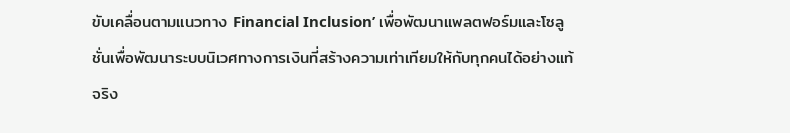ขับเคลื่อนตามแนวทาง Financial Inclusion’ เพื่อพัฒนาแพลตฟอร์มและโซลูชั่นเพื่อพัฒนาระบบนิเวศทางการเงินที่สร้างความเท่าเทียมให้กับทุกคนได้อย่างแท้จริง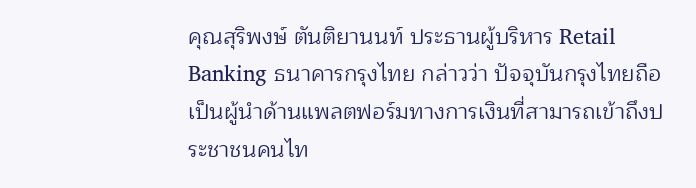คุณสุริพงษ์ ตันติยานนท์ ประธานผู้บริหาร Retail Banking ธนาคารกรุงไทย กล่าวว่า ปัจจุบันกรุงไทยถือเป็นผู้นำด้านแพลตฟอร์มทางการเงินที่สามารถเข้าถึงประชาชนคนไท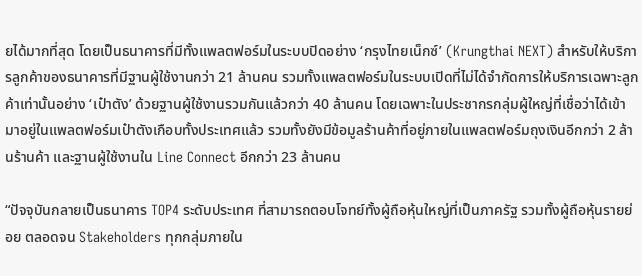ยได้มากที่สุด โดยเป็นธนาคารที่มีทั้งแพลตฟอร์มในระบบปิดอย่าง ‘กรุงไทยเน็กซ์’ (Krungthai NEXT) สำหรับให้บริการลูกค้าของธนาคารที่มีฐานผู้ใช้งานกว่า 21 ล้านคน รวมทั้งแพลตฟอร์มในระบบเปิดที่ไม่ได้จำกัดการให้บริการเฉพาะลูกค้าเท่านั้นอย่าง ‘เป๋าตัง’ ด้วยฐานผู้ใช้งานรวมกันแล้วกว่า 40 ล้านคน โดยเฉพาะในประชากรกลุ่มผู้ใหญ่ที่เชื่อว่าได้เข้ามาอยู่ในแพลตฟอร์มเป๋าตังเกือบทั้งประเทศแล้ว รวมทั้งยังมีข้อมูลร้านค้าที่อยู่ภายในแพลตฟอร์มถุงเงินอีกกว่า 2 ล้านร้านค้า และฐานผู้ใช้งานใน Line Connect อีกกว่า 23 ล้านคน

“ปัจจุบันกลายเป็นธนาคาร TOP4 ระดับประเทศ ที่สามารถตอบโจทย์ทั้งผู้ถือหุ้นใหญ่ที่เป็นภาครัฐ รวมทั้งผู้ถือหุ้นรายย่อย ตลอดจน Stakeholders ทุกกลุ่มภายใน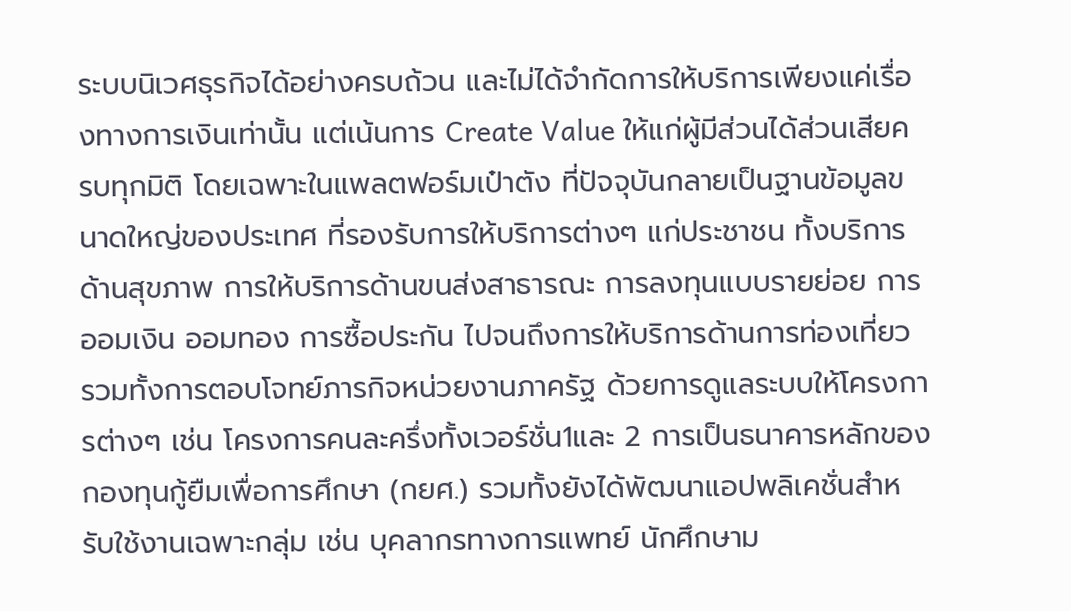ระบบนิเวศธุรกิจได้อย่างครบถ้วน และไม่ได้จำกัดการให้บริการเพียงแค่เรื่องทางการเงินเท่านั้น แต่เน้นการ Create Value ให้แก่ผู้มีส่วนได้ส่วนเสียครบทุกมิติ โดยเฉพาะในแพลตฟอร์มเป๋าตัง ที่ปัจจุบันกลายเป็นฐานข้อมูลขนาดใหญ่ของประเทศ ที่รองรับการให้บริการต่างๆ แก่ประชาชน ทั้งบริการด้านสุขภาพ การให้บริการด้านขนส่งสาธารณะ การลงทุนแบบรายย่อย การออมเงิน ออมทอง การซื้อประกัน ไปจนถึงการให้บริการด้านการท่องเที่ยว รวมทั้งการตอบโจทย์ภารกิจหน่วยงานภาครัฐ ด้วยการดูแลระบบให้โครงการต่างๆ เช่น โครงการคนละครึ่งทั้งเวอร์ชั่น1และ 2 การเป็นธนาคารหลักของกองทุนกู้ยืมเพื่อการศึกษา (กยศ.) รวมทั้งยังได้พัฒนาแอปพลิเคชั่นสำหรับใช้งานเฉพาะกลุ่ม เช่น บุคลากรทางการแพทย์ นักศึกษาม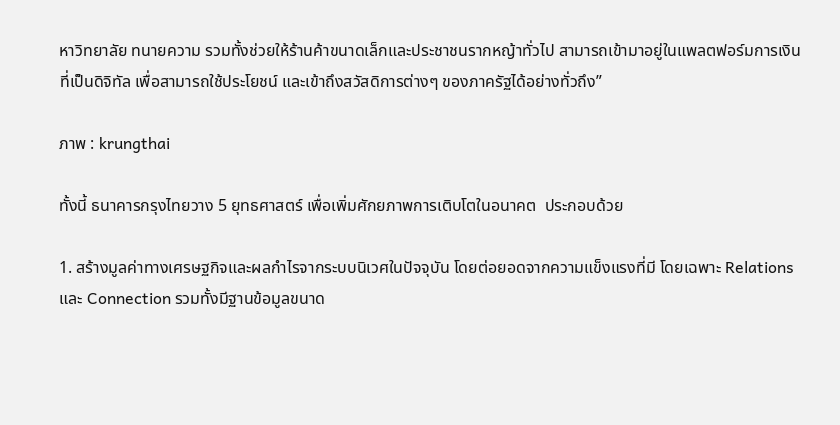หาวิทยาลัย ทนายความ รวมทั้งช่วยให้ร้านค้าขนาดเล็กและประชาชนรากหญ้าทั่วไป สามารถเข้ามาอยู่ในแพลตฟอร์มการเงินที่เป็นดิจิทัล เพื่อสามารถใช้ประโยชน์ และเข้าถึงสวัสดิการต่างๆ ของภาครัฐได้อย่างทั่วถึง”

ภาพ : krungthai

ทั้งนี้ ธนาคารกรุงไทยวาง 5 ยุทธศาสตร์ เพื่อเพิ่มศักยภาพการเติบโตในอนาคต  ประกอบด้วย

1. สร้างมูลค่าทางเศรษฐกิจและผลกำไรจากระบบนิเวศในปัจจุบัน โดยต่อยอดจากความแข็งแรงที่มี โดยเฉพาะ Relations และ Connection รวมทั้งมีฐานข้อมูลขนาด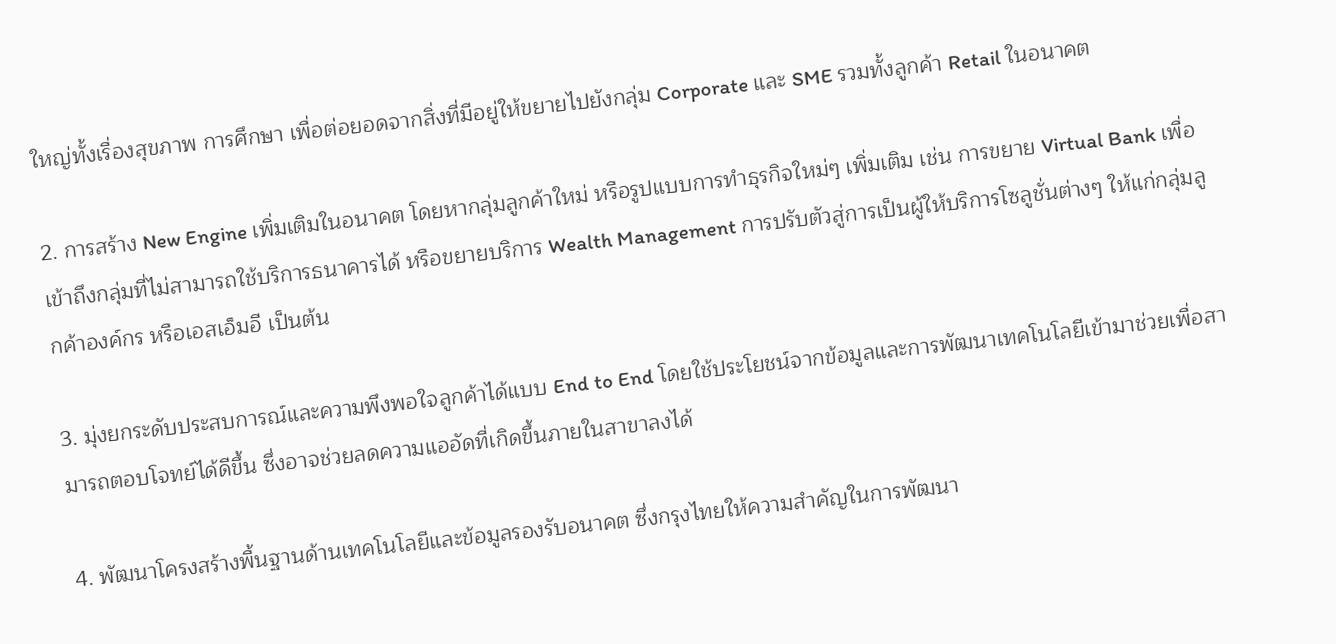ใหญ่ทั้งเรื่องสุขภาพ การศึกษา เพื่อต่อยอดจากสิ่งที่มีอยู่ให้ขยายไปยังกลุ่ม Corporate และ SME รวมทั้งลูกค้า Retail ในอนาคต

2. การสร้าง New Engine เพิ่มเติมในอนาคต โดยหากลุ่มลูกค้าใหม่ หรือรูปแบบการทำธุรกิจใหม่ๆ เพิ่มเติม เช่น การขยาย Virtual Bank เพื่อเข้าถึงกลุ่มที่ไม่สามารถใช้บริการธนาคารได้ หรือขยายบริการ Wealth Management การปรับตัวสู่การเป็นผู้ให้บริการโซลูชั่นต่างๆ ให้แก่กลุ่มลูกค้าองค์กร หรือเอสเอ็มอี เป็นต้น

3. มุ่งยกระดับประสบการณ์และความพึงพอใจลูกค้าได้แบบ End to End โดยใช้ประโยชน์จากข้อมูลและการพัฒนาเทคโนโลยีเข้ามาช่วยเพื่อสามารถตอบโจทย์ได้ดีขึ้น ซึ่งอาจช่วยลดความแออัดที่เกิดขึ้นภายในสาขาลงได้

4. พัฒนาโครงสร้างพื้นฐานด้านเทคโนโลยีและข้อมูลรองรับอนาคต ซึ่งกรุงไทยให้ความสำคัญในการพัฒนา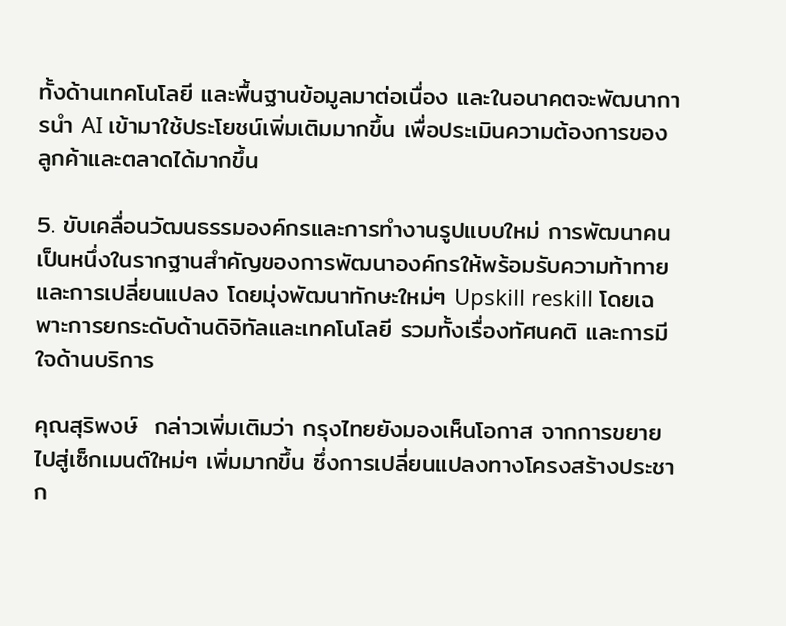ทั้งด้านเทคโนโลยี และพื้นฐานข้อมูลมาต่อเนื่อง และในอนาคตจะพัฒนาการนำ AI เข้ามาใช้ประโยชน์เพิ่มเติมมากขึ้น เพื่อประเมินความต้องการของลูกค้าและตลาดได้มากขึ้น

5. ขับเคลื่อนวัฒนธรรมองค์กรและการทำงานรูปแบบใหม่ การพัฒนาคน เป็นหนึ่งในรากฐานสำคัญของการพัฒนาองค์กรให้พร้อมรับความท้าทายและการเปลี่ยนแปลง โดยมุ่งพัฒนาทักษะใหม่ๆ Upskill reskill โดยเฉพาะการยกระดับด้านดิจิทัลและเทคโนโลยี รวมทั้งเรื่องทัศนคติ และการมีใจด้านบริการ

คุณสุริพงษ์  กล่าวเพิ่มเติมว่า กรุงไทยยังมองเห็นโอกาส จากการขยายไปสู่เซ็กเมนต์ใหม่ๆ เพิ่มมากขึ้น ซึ่งการเปลี่ยนแปลงทางโครงสร้างประชาก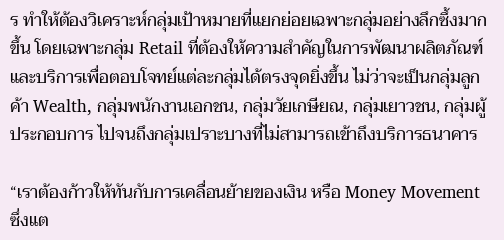ร ทำให้ต้องวิเคราะห์กลุ่มเป้าหมายที่แยกย่อยเฉพาะกลุ่มอย่างลึกซึ้งมากขึ้น โดยเฉพาะกลุ่ม Retail ที่ต้องให้ความสำคัญในการพัฒนาผลิตภัณฑ์และบริการเพื่อตอบโจทย์แต่ละกลุ่มได้ตรงจุดยิ่งขึ้น ไม่ว่าจะเป็นกลุ่มลูกค้า Wealth, กลุ่มพนักงานเอกชน, กลุ่มวัยเกษียณ, กลุ่มเยาวชน, กลุ่มผู้ประกอบการ ไปจนถึงกลุ่มเปราะบางที่ไม่สามารถเข้าถึงบริการธนาคาร

“เราต้องก้าวให้ทันกับการเคลื่อนย้ายของเงิน หรือ Money Movement ซึ่งแต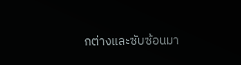กต่างและซับซ้อนมา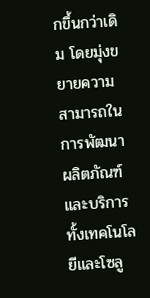กขึ้นกว่าเดิม โดยมุ่งขยายความสามารถในการพัฒนาผลิตภัณฑ์และบริการ ทั้งเทคโนโลยีและโซลู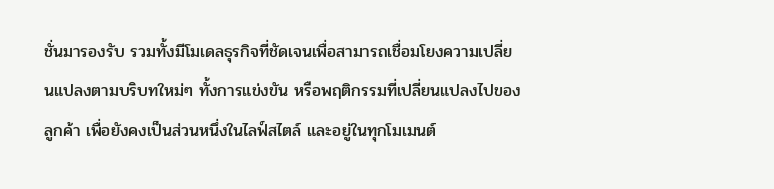ชั่นมารองรับ รวมทั้งมีโมเดลธุรกิจที่ชัดเจนเพื่อสามารถเชื่อมโยงความเปลี่ยนแปลงตามบริบทใหม่ๆ ทั้งการแข่งขัน หรือพฤติกรรมที่เปลี่ยนแปลงไปของลูกค้า เพื่อยังคงเป็นส่วนหนึ่งในไลฟ์สไตล์ และอยู่ในทุกโมเมนต์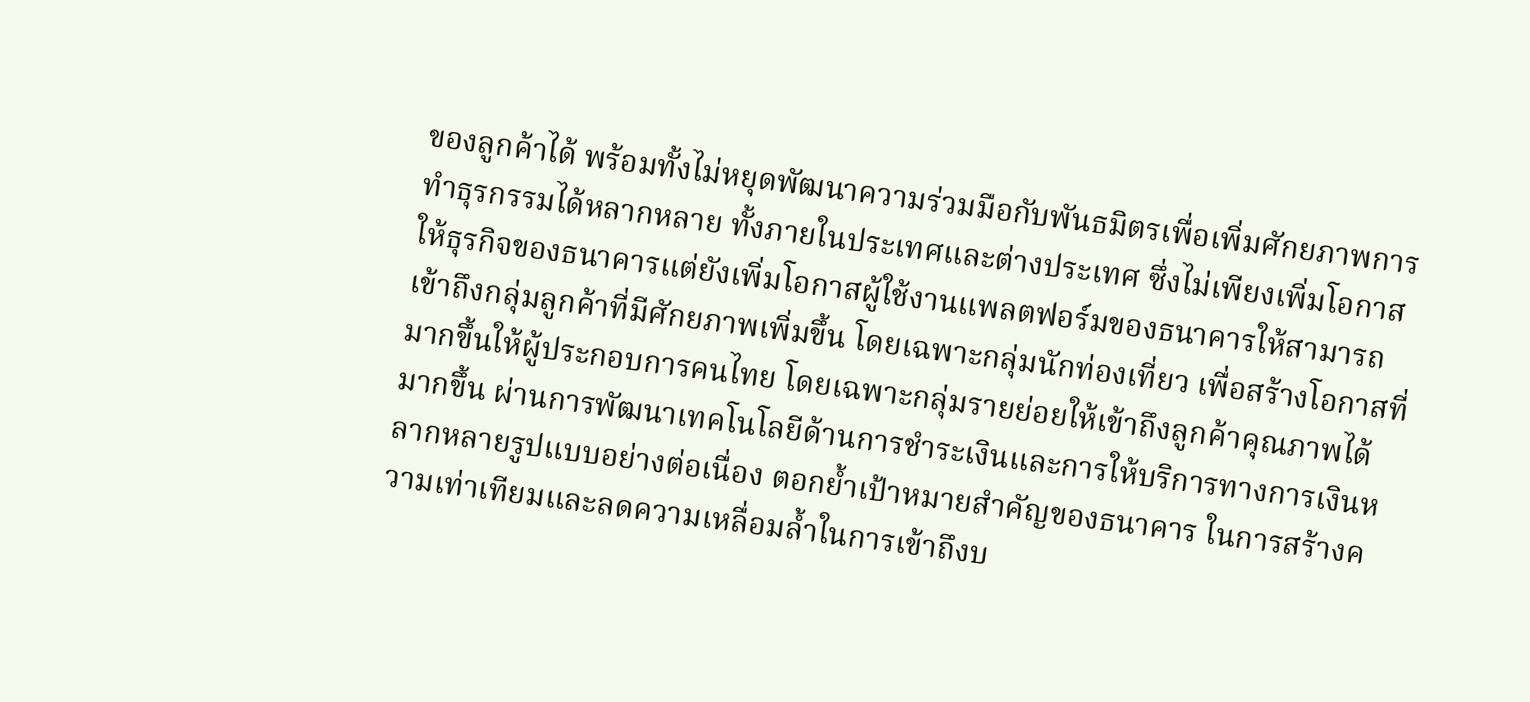ของลูกค้าได้ พร้อมทั้งไม่หยุดพัฒนาความร่วมมือกับพันธมิตรเพื่อเพิ่มศักยภาพการทำธุรกรรมได้หลากหลาย ทั้งภายในประเทศและต่างประเทศ ซึ่งไม่เพียงเพิ่มโอกาสให้ธุรกิจของธนาคารแต่ยังเพิ่มโอกาสผู้ใช้งานแพลตฟอร์มของธนาคารให้สามารถเข้าถึงกลุ่มลูกค้าที่มีศักยภาพเพิ่มขึ้น โดยเฉพาะกลุ่มนักท่องเที่ยว เพื่อสร้างโอกาสที่มากขึ้นให้ผู้ประกอบการคนไทย โดยเฉพาะกลุ่มรายย่อยให้เข้าถึงลูกค้าคุณภาพได้มากขึ้น ผ่านการพัฒนาเทคโนโลยีด้านการชำระเงินและการให้บริการทางการเงินหลากหลายรูปแบบอย่างต่อเนื่อง ตอกย้ำเป้าหมายสำคัญของธนาคาร ในการสร้างความเท่าเทียมและลดความเหลื่อมล้ำในการเข้าถึงบ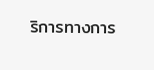ริการทางการ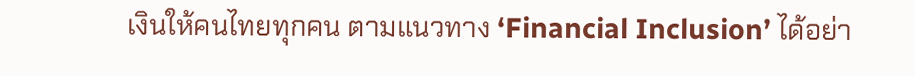เงินให้คนไทยทุกคน ตามแนวทาง ‘Financial Inclusion’ ได้อย่า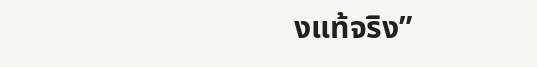งแท้จริง”